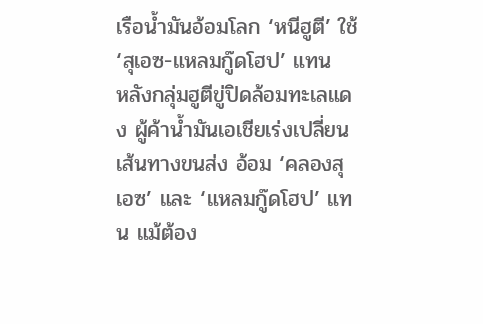เรือน้ำมันอ้อมโลก ‘หนีฮูตี’ ใช้ ‘สุเอซ-แหลมกู๊ดโฮป’ แทน
หลังกลุ่มฮูตีขู่ปิดล้อมทะเลแดง ผู้ค้าน้ำมันเอเชียเร่งเปลี่ยนเส้นทางขนส่ง อ้อม ‘คลองสุเอซ’ และ ‘แหลมกู๊ดโฮป’ แทน แม้ต้อง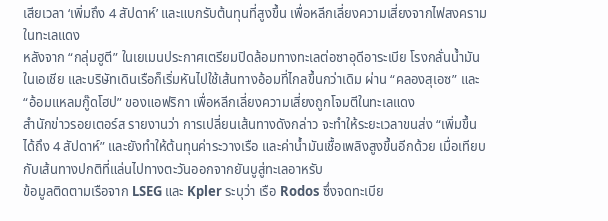เสียเวลา ‘เพิ่มถึง 4 สัปดาห์’ และแบกรับต้นทุนที่สูงขึ้น เพื่อหลีกเลี่ยงความเสี่ยงจากไฟสงครามในทะเลแดง
หลังจาก “กลุ่มฮูตี” ในเยเมนประกาศเตรียมปิดล้อมทางทะเลต่อซาอุดีอาระเบีย โรงกลั่นน้ำมันในเอเชีย และบริษัทเดินเรือก็เริ่มหันไปใช้เส้นทางอ้อมที่ไกลขึ้นกว่าเดิม ผ่าน “คลองสุเอซ” และ “อ้อมแหลมกู๊ดโฮป” ของแอฟริกา เพื่อหลีกเลี่ยงความเสี่ยงถูกโจมตีในทะเลแดง
สำนักข่าวรอยเตอร์ส รายงานว่า การเปลี่ยนเส้นทางดังกล่าว จะทำให้ระยะเวลาขนส่ง “เพิ่มขึ้นได้ถึง 4 สัปดาห์” และยังทำให้ต้นทุนค่าระวางเรือ และค่าน้ำมันเชื้อเพลิงสูงขึ้นอีกด้วย เมื่อเทียบกับเส้นทางปกติที่แล่นไปทางตะวันออกจากยันบูสู่ทะเลอาหรับ
ข้อมูลติดตามเรือจาก LSEG และ Kpler ระบุว่า เรือ Rodos ซึ่งจดทะเบีย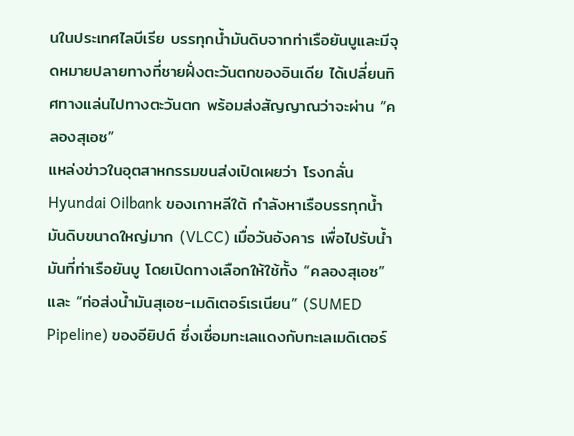นในประเทศไลบีเรีย บรรทุกน้ำมันดิบจากท่าเรือยันบูและมีจุดหมายปลายทางที่ชายฝั่งตะวันตกของอินเดีย ได้เปลี่ยนทิศทางแล่นไปทางตะวันตก พร้อมส่งสัญญาณว่าจะผ่าน “คลองสุเอซ”
แหล่งข่าวในอุตสาหกรรมขนส่งเปิดเผยว่า โรงกลั่น Hyundai Oilbank ของเกาหลีใต้ กำลังหาเรือบรรทุกน้ำมันดิบขนาดใหญ่มาก (VLCC) เมื่อวันอังคาร เพื่อไปรับน้ำมันที่ท่าเรือยันบู โดยเปิดทางเลือกให้ใช้ทั้ง “คลองสุเอซ” และ “ท่อส่งน้ำมันสุเอซ-เมดิเตอร์เรเนียน” (SUMED Pipeline) ของอียิปต์ ซึ่งเชื่อมทะเลแดงกับทะเลเมดิเตอร์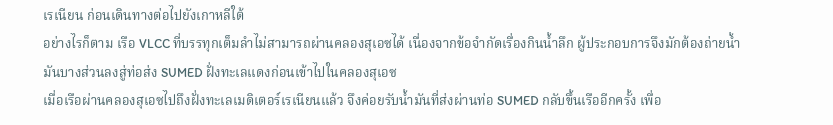เรเนียน ก่อนเดินทางต่อไปยังเกาหลีใต้
อย่างไรก็ตาม เรือ VLCC ที่บรรทุกเต็มลำไม่สามารถผ่านคลองสุเอซได้ เนื่องจากข้อจำกัดเรื่องกินน้ำลึก ผู้ประกอบการจึงมักต้องถ่ายน้ำมันบางส่วนลงสู่ท่อส่ง SUMED ฝั่งทะเลแดงก่อนเข้าไปในคลองสุเอซ
เมื่อเรือผ่านคลองสุเอซไปถึงฝั่งทะเลเมดิเตอร์เรเนียนแล้ว จึงค่อยรับน้ำมันที่ส่งผ่านท่อ SUMED กลับขึ้นเรืออีกครั้ง เพื่อ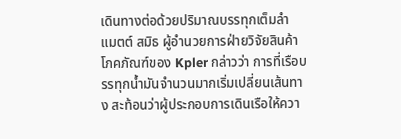เดินทางต่อด้วยปริมาณบรรทุกเต็มลำ
แมตต์ สมิธ ผู้อำนวยการฝ่ายวิจัยสินค้าโภคภัณฑ์ของ Kpler กล่าวว่า การที่เรือบรรทุกน้ำมันจำนวนมากเริ่มเปลี่ยนเส้นทาง สะท้อนว่าผู้ประกอบการเดินเรือให้ควา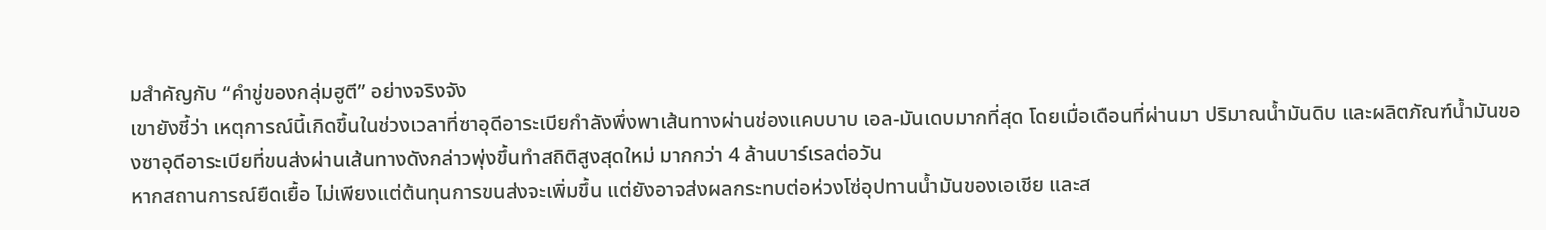มสำคัญกับ “คำขู่ของกลุ่มฮูตี” อย่างจริงจัง
เขายังชี้ว่า เหตุการณ์นี้เกิดขึ้นในช่วงเวลาที่ซาอุดีอาระเบียกำลังพึ่งพาเส้นทางผ่านช่องแคบบาบ เอล-มันเดบมากที่สุด โดยเมื่อเดือนที่ผ่านมา ปริมาณน้ำมันดิบ และผลิตภัณฑ์น้ำมันของซาอุดีอาระเบียที่ขนส่งผ่านเส้นทางดังกล่าวพุ่งขึ้นทำสถิติสูงสุดใหม่ มากกว่า 4 ล้านบาร์เรลต่อวัน
หากสถานการณ์ยืดเยื้อ ไม่เพียงแต่ต้นทุนการขนส่งจะเพิ่มขึ้น แต่ยังอาจส่งผลกระทบต่อห่วงโซ่อุปทานน้ำมันของเอเชีย และส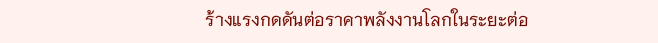ร้างแรงกดดันต่อราคาพลังงานโลกในระยะต่อ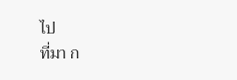ไป
ที่มา ก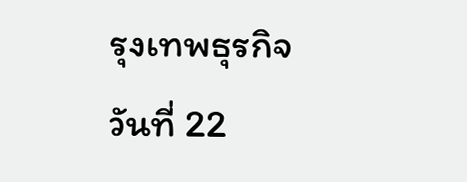รุงเทพธุรกิจ
วันที่ 22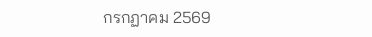กรกฏาคม 2569